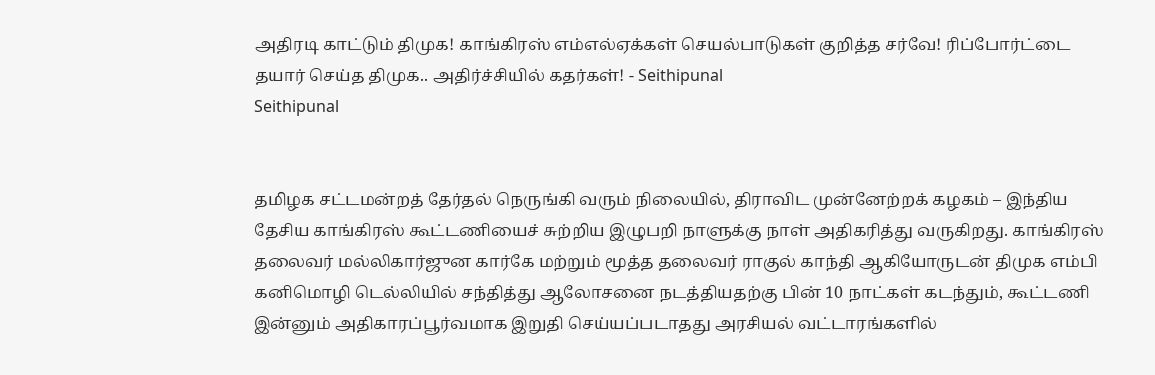அதிரடி காட்டும் திமுக! காங்கிரஸ் எம்எல்ஏக்கள் செயல்பாடுகள் குறித்த சர்வே! ரிப்போர்ட்டை தயார் செய்த திமுக.. அதிர்ச்சியில் கதர்கள்! - Seithipunal
Seithipunal


தமிழக சட்டமன்றத் தேர்தல் நெருங்கி வரும் நிலையில், திராவிட முன்னேற்றக் கழகம் – இந்திய தேசிய காங்கிரஸ் கூட்டணியைச் சுற்றிய இழுபறி நாளுக்கு நாள் அதிகரித்து வருகிறது. காங்கிரஸ் தலைவர் மல்லிகார்ஜுன கார்கே மற்றும் மூத்த தலைவர் ராகுல் காந்தி ஆகியோருடன் திமுக எம்பி கனிமொழி டெல்லியில் சந்தித்து ஆலோசனை நடத்தியதற்கு பின் 10 நாட்கள் கடந்தும், கூட்டணி இன்னும் அதிகாரப்பூர்வமாக இறுதி செய்யப்படாதது அரசியல் வட்டாரங்களில்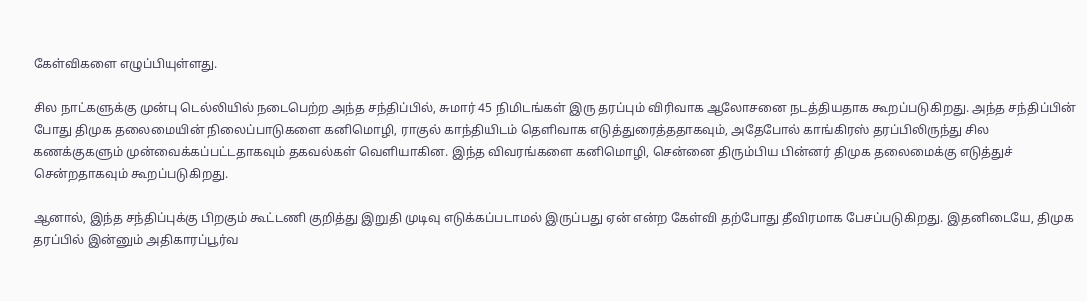கேள்விகளை எழுப்பியுள்ளது.

சில நாட்களுக்கு முன்பு டெல்லியில் நடைபெற்ற அந்த சந்திப்பில், சுமார் 45 நிமிடங்கள் இரு தரப்பும் விரிவாக ஆலோசனை நடத்தியதாக கூறப்படுகிறது. அந்த சந்திப்பின் போது திமுக தலைமையின் நிலைப்பாடுகளை கனிமொழி, ராகுல் காந்தியிடம் தெளிவாக எடுத்துரைத்ததாகவும், அதேபோல் காங்கிரஸ் தரப்பிலிருந்து சில கணக்குகளும் முன்வைக்கப்பட்டதாகவும் தகவல்கள் வெளியாகின. இந்த விவரங்களை கனிமொழி, சென்னை திரும்பிய பின்னர் திமுக தலைமைக்கு எடுத்துச் சென்றதாகவும் கூறப்படுகிறது.

ஆனால், இந்த சந்திப்புக்கு பிறகும் கூட்டணி குறித்து இறுதி முடிவு எடுக்கப்படாமல் இருப்பது ஏன் என்ற கேள்வி தற்போது தீவிரமாக பேசப்படுகிறது. இதனிடையே, திமுக தரப்பில் இன்னும் அதிகாரப்பூர்வ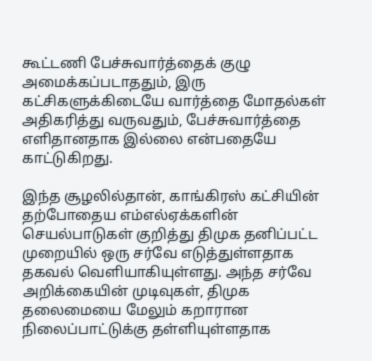கூட்டணி பேச்சுவார்த்தைக் குழு அமைக்கப்படாததும், இரு கட்சிகளுக்கிடையே வார்த்தை மோதல்கள் அதிகரித்து வருவதும், பேச்சுவார்த்தை எளிதானதாக இல்லை என்பதையே காட்டுகிறது.

இந்த சூழலில்தான், காங்கிரஸ் கட்சியின் தற்போதைய எம்எல்ஏக்களின் செயல்பாடுகள் குறித்து திமுக தனிப்பட்ட முறையில் ஒரு சர்வே எடுத்துள்ளதாக தகவல் வெளியாகியுள்ளது. அந்த சர்வே அறிக்கையின் முடிவுகள், திமுக தலைமையை மேலும் கறாரான நிலைப்பாட்டுக்கு தள்ளியுள்ளதாக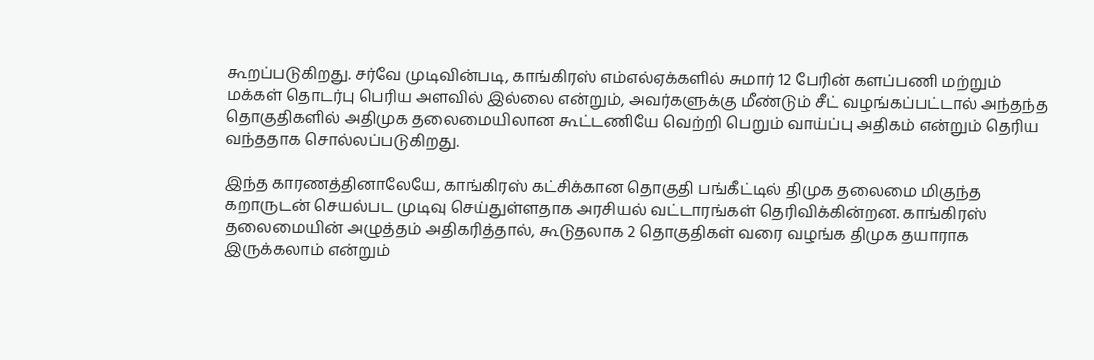கூறப்படுகிறது. சர்வே முடிவின்படி, காங்கிரஸ் எம்எல்ஏக்களில் சுமார் 12 பேரின் களப்பணி மற்றும் மக்கள் தொடர்பு பெரிய அளவில் இல்லை என்றும், அவர்களுக்கு மீண்டும் சீட் வழங்கப்பட்டால் அந்தந்த தொகுதிகளில் அதிமுக தலைமையிலான கூட்டணியே வெற்றி பெறும் வாய்ப்பு அதிகம் என்றும் தெரிய வந்ததாக சொல்லப்படுகிறது.

இந்த காரணத்தினாலேயே, காங்கிரஸ் கட்சிக்கான தொகுதி பங்கீட்டில் திமுக தலைமை மிகுந்த கறாருடன் செயல்பட முடிவு செய்துள்ளதாக அரசியல் வட்டாரங்கள் தெரிவிக்கின்றன. காங்கிரஸ் தலைமையின் அழுத்தம் அதிகரித்தால், கூடுதலாக 2 தொகுதிகள் வரை வழங்க திமுக தயாராக இருக்கலாம் என்றும்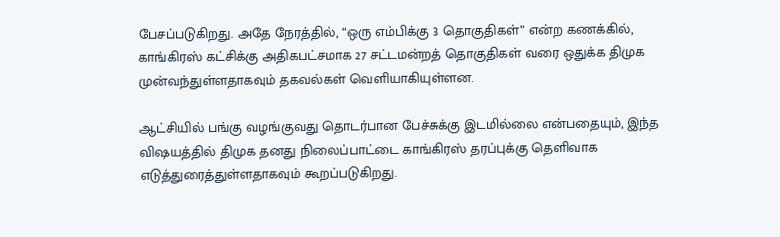பேசப்படுகிறது. அதே நேரத்தில், “ஒரு எம்பிக்கு 3 தொகுதிகள்” என்ற கணக்கில், காங்கிரஸ் கட்சிக்கு அதிகபட்சமாக 27 சட்டமன்றத் தொகுதிகள் வரை ஒதுக்க திமுக முன்வந்துள்ளதாகவும் தகவல்கள் வெளியாகியுள்ளன.

ஆட்சியில் பங்கு வழங்குவது தொடர்பான பேச்சுக்கு இடமில்லை என்பதையும், இந்த விஷயத்தில் திமுக தனது நிலைப்பாட்டை காங்கிரஸ் தரப்புக்கு தெளிவாக எடுத்துரைத்துள்ளதாகவும் கூறப்படுகிறது.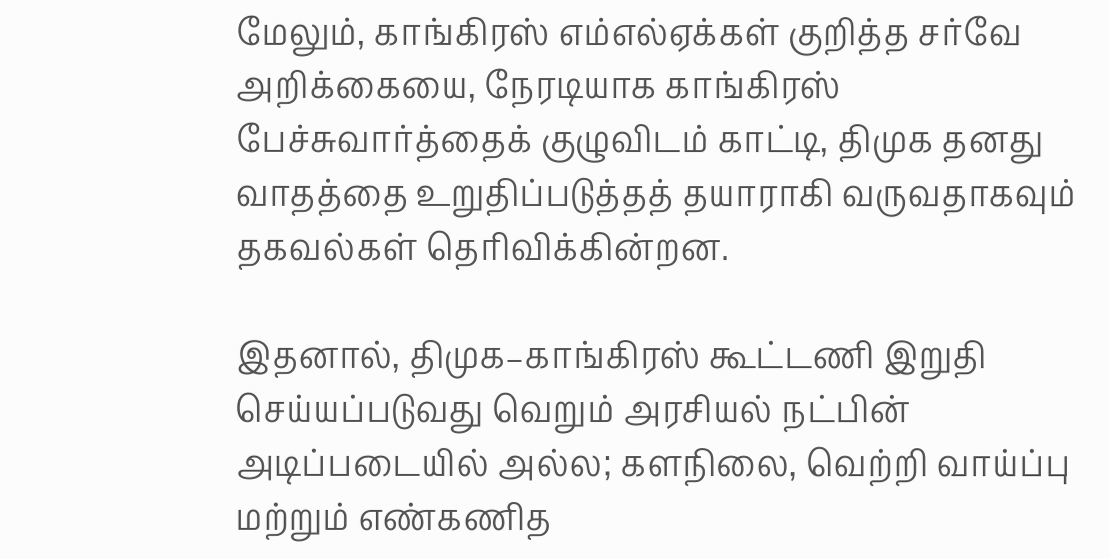மேலும், காங்கிரஸ் எம்எல்ஏக்கள் குறித்த சர்வே அறிக்கையை, நேரடியாக காங்கிரஸ் பேச்சுவார்த்தைக் குழுவிடம் காட்டி, திமுக தனது வாதத்தை உறுதிப்படுத்தத் தயாராகி வருவதாகவும் தகவல்கள் தெரிவிக்கின்றன.

இதனால், திமுக–காங்கிரஸ் கூட்டணி இறுதி செய்யப்படுவது வெறும் அரசியல் நட்பின் அடிப்படையில் அல்ல; களநிலை, வெற்றி வாய்ப்பு மற்றும் எண்கணித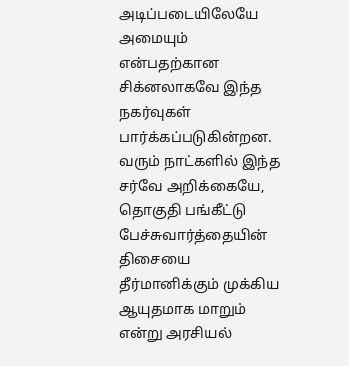அடிப்படையிலேயே அமையும் என்பதற்கான சிக்னலாகவே இந்த நகர்வுகள் பார்க்கப்படுகின்றன. வரும் நாட்களில் இந்த சர்வே அறிக்கையே, தொகுதி பங்கீட்டு பேச்சுவார்த்தையின் திசையை தீர்மானிக்கும் முக்கிய ஆயுதமாக மாறும் என்று அரசியல்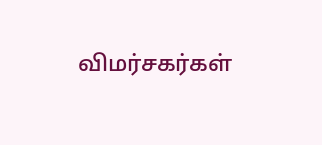விமர்சகர்கள்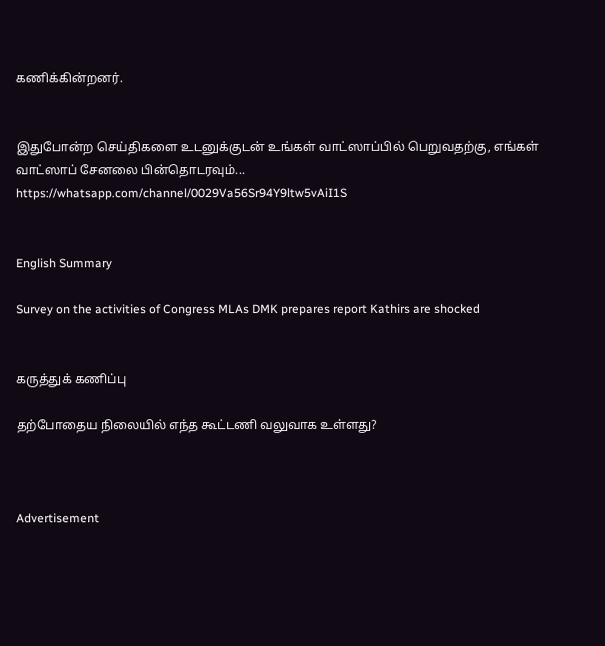கணிக்கின்றனர்.


இதுபோன்ற செய்திகளை உடனுக்குடன் உங்கள் வாட்ஸாப்பில் பெறுவதற்கு, எங்கள் வாட்ஸாப் சேனலை பின்தொடரவும்... https://whatsapp.com/channel/0029Va56Sr94Y9ltw5vAiI1S


English Summary

Survey on the activities of Congress MLAs DMK prepares report Kathirs are shocked


கருத்துக் கணிப்பு

தற்போதைய நிலையில் எந்த கூட்டணி வலுவாக உள்ளது?



Advertisement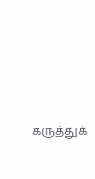கருத்துக்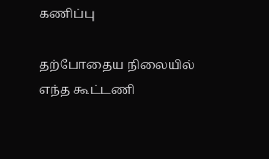கணிப்பு

தற்போதைய நிலையில் எந்த கூட்டணி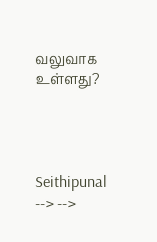வலுவாக உள்ளது?




Seithipunal
--> -->